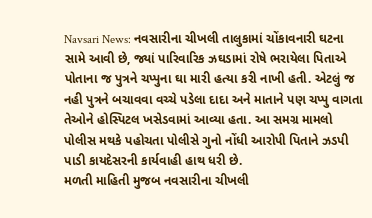Navsari News: નવસારીના ચીખલી તાલુકામાં ચોંકાવનારી ઘટના સામે આવી છે, જ્યાં પારિવારિક ઝઘડામાં રોષે ભરાયેલા પિતાએ પોતાના જ પુત્રને ચપ્પુના ઘા મારી હત્યા કરી નાખી હતી. એટલું જ નહી પુત્રને બચાવવા વચ્ચે પડેલા દાદા અને માતાને પણ ચપ્પુ વાગતા તેઓને હોસ્પિટલ ખસેડવામાં આવ્યા હતા. આ સમગ્ર મામલો પોલીસ મથકે પહોચતા પોલીસે ગુનો નોંધી આરોપી પિતાને ઝડપી પાડી કાયદેસરની કાર્યવાહી હાથ ધરી છે.
મળતી માહિતી મુજબ નવસારીના ચીખલી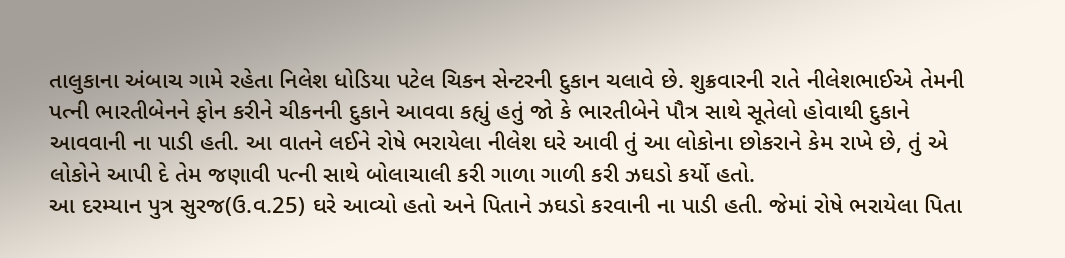તાલુકાના અંબાચ ગામે રહેતા નિલેશ ધોડિયા પટેલ ચિકન સેન્ટરની દુકાન ચલાવે છે. શુક્રવારની રાતે નીલેશભાઈએ તેમની પત્ની ભારતીબેનને ફોન કરીને ચીકનની દુકાને આવવા કહ્યું હતું જો કે ભારતીબેને પૌત્ર સાથે સૂતેલો હોવાથી દુકાને આવવાની ના પાડી હતી. આ વાતને લઈને રોષે ભરાયેલા નીલેશ ઘરે આવી તું આ લોકોના છોકરાને કેમ રાખે છે, તું એ લોકોને આપી દે તેમ જણાવી પત્ની સાથે બોલાચાલી કરી ગાળા ગાળી કરી ઝઘડો કર્યો હતો.
આ દરમ્યાન પુત્ર સુરજ(ઉ.વ.25) ઘરે આવ્યો હતો અને પિતાને ઝઘડો કરવાની ના પાડી હતી. જેમાં રોષે ભરાયેલા પિતા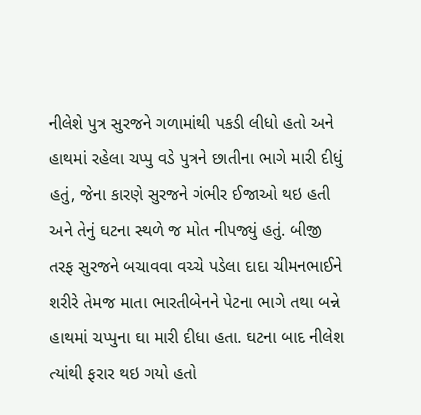નીલેશે પુત્ર સુરજને ગળામાંથી પકડી લીધો હતો અને હાથમાં રહેલા ચપ્પુ વડે પુત્રને છાતીના ભાગે મારી દીધું હતું, જેના કારણે સુરજને ગંભીર ઈજાઓ થઇ હતી અને તેનું ઘટના સ્થળે જ મોત નીપજ્યું હતું. બીજી તરફ સુરજને બચાવવા વચ્ચે પડેલા દાદા ચીમનભાઈને શરીરે તેમજ માતા ભારતીબેનને પેટના ભાગે તથા બન્ને હાથમાં ચપ્પુના ઘા મારી દીધા હતા. ઘટના બાદ નીલેશ ત્યાંથી ફરાર થઇ ગયો હતો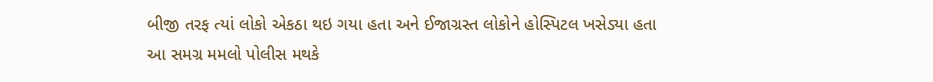બીજી તરફ ત્યાં લોકો એકઠા થઇ ગયા હતા અને ઈજાગ્રસ્ત લોકોને હોસ્પિટલ ખસેડ્યા હતા
આ સમગ્ર મમલો પોલીસ મથકે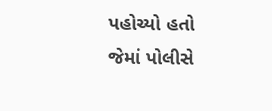પહોચ્યો હતો જેમાં પોલીસે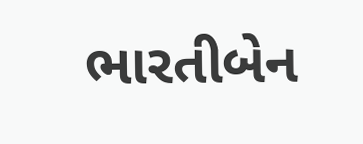ભારતીબેન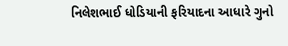નિલેશભાઈ ધોડિયાની ફરિયાદના આધારે ગુનો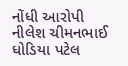નોંધી આરોપી નીલેશ ચીમનભાઈ ધોડિયા પટેલ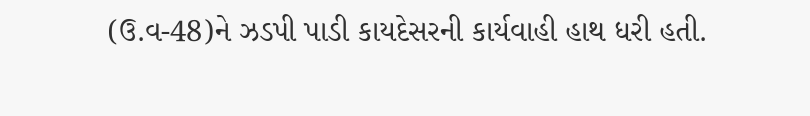(ઉ.વ-48)ને ઝડપી પાડી કાયદેસરની કાર્યવાહી હાથ ધરી હતી.